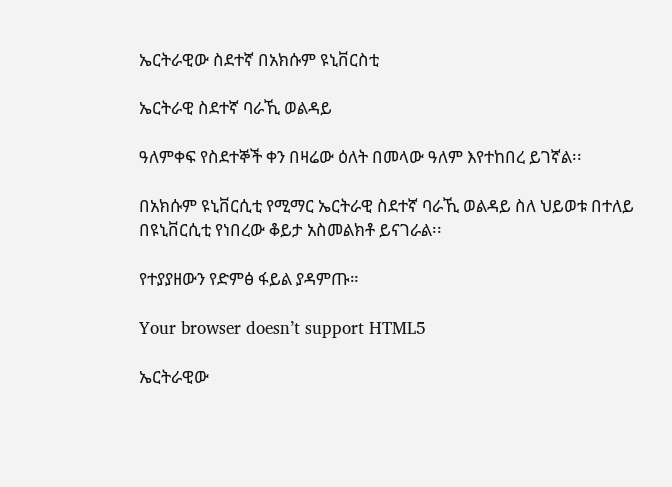ኤርትራዊው ስደተኛ በአክሱም ዩኒቨርስቲ

ኤርትራዊ ስደተኛ ባራኺ ወልዳይ

ዓለምቀፍ የስደተኞች ቀን በዛሬው ዕለት በመላው ዓለም እየተከበረ ይገኛል፡፡

በአክሱም ዩኒቨርሲቲ የሚማር ኤርትራዊ ስደተኛ ባራኺ ወልዳይ ስለ ህይወቱ በተለይ በዩኒቨርሲቲ የነበረው ቆይታ አስመልክቶ ይናገራል፡፡

የተያያዘውን የድምፅ ፋይል ያዳምጡ።

Your browser doesn’t support HTML5

ኤርትራዊው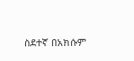ስደተኛ በአክሱም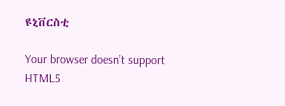ዩኒቨርስቲ

Your browser doesn’t support HTML5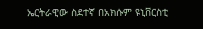ኤርትራዊው ስደተኛ በአክሱም ዩኒቨርስቲ